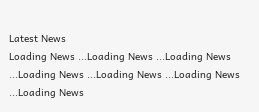Latest News
Loading News ...Loading News ...Loading News ...Loading News ...Loading News ...Loading News ...Loading News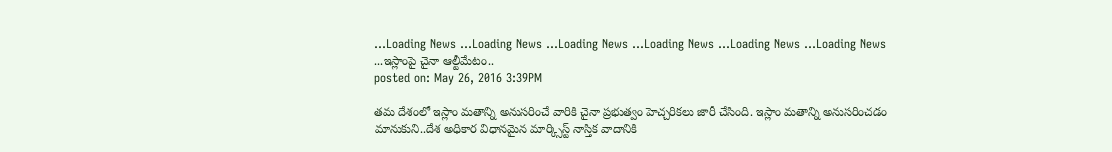...Loading News ...Loading News ...Loading News ...Loading News ...Loading News ...Loading News ...ఇస్లాంపై చైనా ఆల్టీమేటం..
posted on: May 26, 2016 3:39PM

తమ దేశంలో ఇస్లాం మతాన్ని అనుసరించే వారికి చైనా ప్రభుత్వం హెచ్చరికలు జారీ చేసింది. ఇస్లాం మతాన్ని అనుసరించడం మానుకుని..దేశ అధికార విధానమైన మార్క్సిస్ట్ నాస్తిక వాదానికి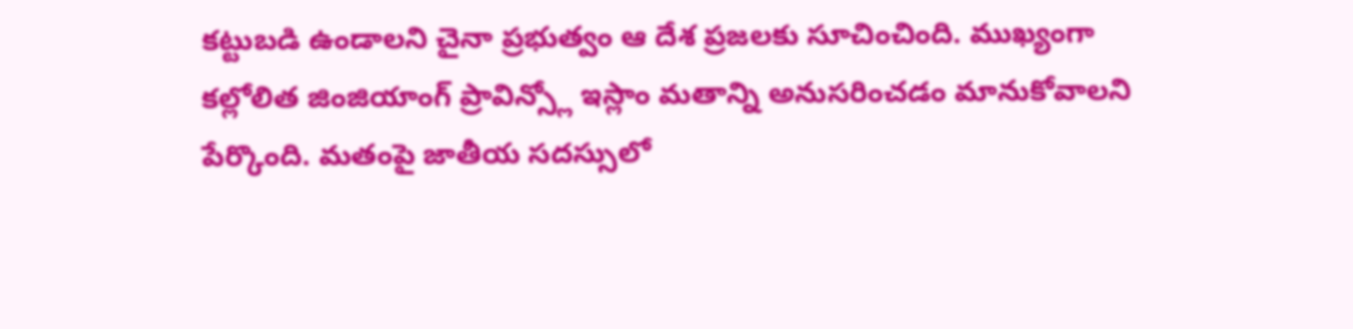కట్టుబడి ఉండాలని చైనా ప్రభుత్వం ఆ దేశ ప్రజలకు సూచించింది. ముఖ్యంగా కల్లోలిత జింజియాంగ్ ప్రావిన్స్లో ఇస్లాం మతాన్ని అనుసరించడం మానుకోవాలని పేర్కొంది. మతంపై జాతీయ సదస్సులో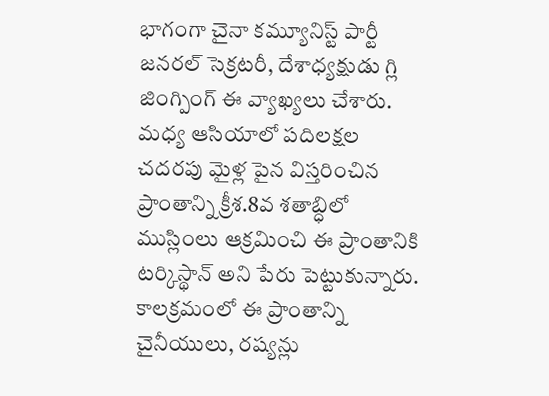భాగంగా చైనా కమ్యూనిస్ట్ పార్టీ జనరల్ సెక్రటరీ, దేశాధ్యక్షుడు గ్లి జింగ్పింగ్ ఈ వ్యాఖ్యలు చేశారు. మధ్య ఆసియాలో పదిలక్షల చదరపు మైళ్ల పైన విస్తరించిన ప్రాంతాన్ని క్రీశ.8వ శతాబ్ధిలో ముస్లింలు ఆక్రమించి ఈ ప్రాంతానికి టర్కిస్థాన్ అని పేరు పెట్టుకున్నారు. కాలక్రమంలో ఈ ప్రాంతాన్ని చైనీయులు, రష్యన్లు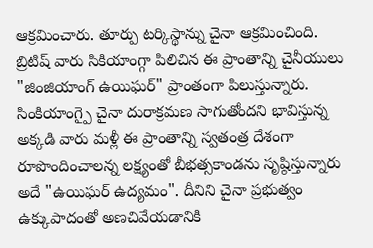ఆక్రమించారు. తూర్పు టర్కిస్థాన్ను చైనా ఆక్రమించింది.
బ్రిటిష్ వారు సికియాంగ్గా పిలిచిన ఈ ప్రాంతాన్ని చైనీయులు "జింజియాంగ్ ఉయిఘర్" ప్రాంతంగా పిలుస్తున్నారు. సింకియాంగ్పై చైనా దురాక్రమణ సాగుతోందని భావిస్తున్న అక్కడి వారు మళ్లీ ఈ ప్రాంతాన్ని స్వతంత్ర దేశంగా రూపొందించాలన్న లక్ష్యంతో బీభత్సకాండను సృష్ఠిస్తున్నారు అదే "ఉయిఘర్ ఉద్యమం". దీనిని చైనా ప్రభుత్వం ఉక్కుపాదంతో అణచివేయడానికి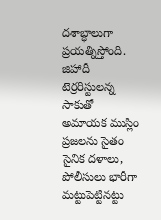దశాబ్ధాలుగా ప్రయత్నిస్తోంది. జిహాదీ టెర్రరిస్టులన్న సాకుతో అమాయక ముస్లిం ప్రజలను సైతం సైనిక దళాలు, పోలీసులు భారీగా మట్టుపెట్టినట్టు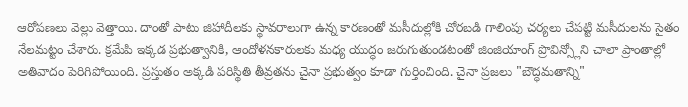ఆరోపణలు వెల్లు వెత్తాయి. దాంతో పాటు జిహాదీలకు స్థావరాలుగా ఉన్న కారణంతో మసీదుల్లోకి చోరబడి గాలింపు చర్యలు చేపట్టి మసీదులను సైతం నేలమట్టం చేశారు. క్రమేపి ఇక్కడ ప్రభుత్వానికి, ఆందోళనకారులకు మధ్య యుద్ధం జరుగుతుండటంతో జింజియాంగ్ ప్రొవిన్స్లోని చాలా ప్రాంతాల్లో అతివాదం పెరిగిపోయింది. ప్రస్తుతం అక్కడి పరిస్థితి తీవ్రతను చైనా ప్రభుత్వం కూడా గుర్తించింది. చైనా ప్రజలు "బౌద్ధమతాన్ని"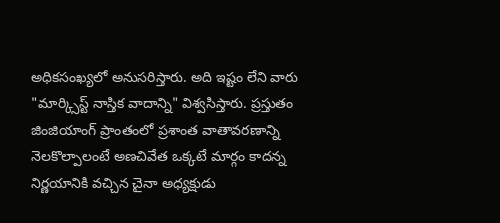అధికసంఖ్యలో అనుసరిస్తారు. అది ఇష్టం లేని వారు "మార్క్సిస్ట్ నాస్తిక వాదాన్ని" విశ్వసిస్తారు. ప్రస్తుతం జింజియాంగ్ ప్రాంతంలో ప్రశాంత వాతావరణాన్ని నెలకొల్పాలంటే అణచివేత ఒక్కటే మార్గం కాదన్న నిర్ణయానికి వచ్చిన చైనా అధ్యక్షుడు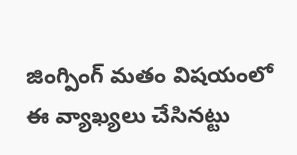జింగ్పింగ్ మతం విషయంలో ఈ వ్యాఖ్యలు చేసినట్టు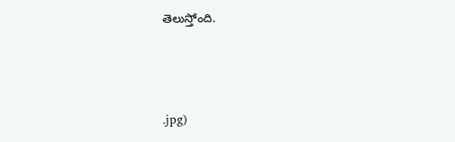తెలుస్తోంది.



.jpg)